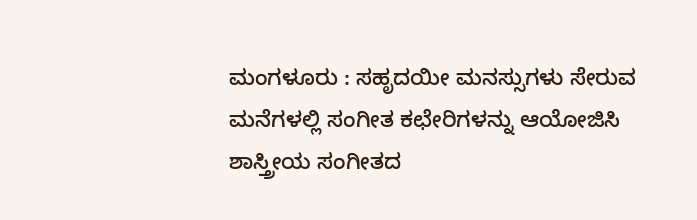ಮಂಗಳೂರು : ಸಹೃದಯೀ ಮನಸ್ಸುಗಳು ಸೇರುವ ಮನೆಗಳಲ್ಲಿ ಸಂಗೀತ ಕಛೇರಿಗಳನ್ನು ಆಯೋಜಿಸಿ ಶಾಸ್ತ್ರೀಯ ಸಂಗೀತದ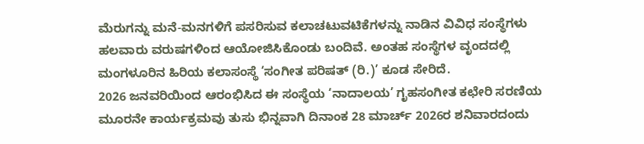ಮೆರುಗನ್ನು ಮನೆ-ಮನಗಳಿಗೆ ಪಸರಿಸುವ ಕಲಾಚಟುವಟಿಕೆಗಳನ್ನು ನಾಡಿನ ವಿವಿಧ ಸಂಸ್ಥೆಗಳು ಹಲವಾರು ವರುಷಗಳಿಂದ ಆಯೋಜಿಸಿಕೊಂಡು ಬಂದಿವೆ. ಅಂತಹ ಸಂಸ್ಥೆಗಳ ವೃಂದದಲ್ಲಿ ಮಂಗಳೂರಿನ ಹಿರಿಯ ಕಲಾಸಂಸ್ಥೆ ‘ಸಂಗೀತ ಪರಿಷತ್ (ರಿ.)’ ಕೂಡ ಸೇರಿದೆ.
2026 ಜನವರಿಯಿಂದ ಆರಂಭಿಸಿದ ಈ ಸಂಸ್ಥೆಯ ‘ನಾದಾಲಯ’ ಗೃಹಸಂಗೀತ ಕಛೇರಿ ಸರಣಿಯ ಮೂರನೇ ಕಾರ್ಯಕ್ರಮವು ತುಸು ಭಿನ್ನವಾಗಿ ದಿನಾಂಕ 28 ಮಾರ್ಚ್ 2026ರ ಶನಿವಾರದಂದು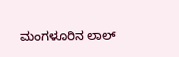ಮಂಗಳೂರಿನ ಲಾಲ್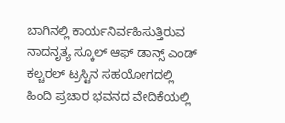ಬಾಗಿನಲ್ಲಿ ಕಾರ್ಯನಿರ್ವಹಿಸುತ್ತಿರುವ ನಾದನೃತ್ಯ ಸ್ಕೂಲ್ ಆಫ್ ಡಾನ್ಸ್ ಎಂಡ್ ಕಲ್ಚರಲ್ ಟ್ರಸ್ಟಿನ ಸಹಯೋಗದಲ್ಲಿ ಹಿಂದಿ ಪ್ರಚಾರ ಭವನದ ವೇದಿಕೆಯಲ್ಲಿ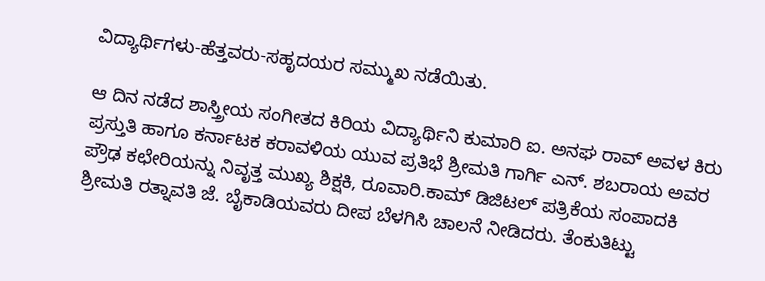ವಿದ್ಯಾರ್ಥಿಗಳು-ಹೆತ್ತವರು-ಸಹೃದಯರ ಸಮ್ಮುಖ ನಡೆಯಿತು.

ಆ ದಿನ ನಡೆದ ಶಾಸ್ತ್ರೀಯ ಸಂಗೀತದ ಕಿರಿಯ ವಿದ್ಯಾರ್ಥಿನಿ ಕುಮಾರಿ ಐ. ಅನಘ ರಾವ್ ಅವಳ ಕಿರು ಪ್ರಸ್ತುತಿ ಹಾಗೂ ಕರ್ನಾಟಕ ಕರಾವಳಿಯ ಯುವ ಪ್ರತಿಭೆ ಶ್ರೀಮತಿ ಗಾರ್ಗಿ ಎನ್. ಶಬರಾಯ ಅವರ ಪ್ರೌಢ ಕಛೇರಿಯನ್ನು ನಿವೃತ್ತ ಮುಖ್ಯ ಶಿಕ್ಷಕಿ, ರೂವಾರಿ.ಕಾಮ್ ಡಿಜಿಟಲ್ ಪತ್ರಿಕೆಯ ಸಂಪಾದಕಿ ಶ್ರೀಮತಿ ರತ್ನಾವತಿ ಜೆ. ಬೈಕಾಡಿಯವರು ದೀಪ ಬೆಳಗಿಸಿ ಚಾಲನೆ ನೀಡಿದರು. ತೆಂಕುತಿಟ್ಟು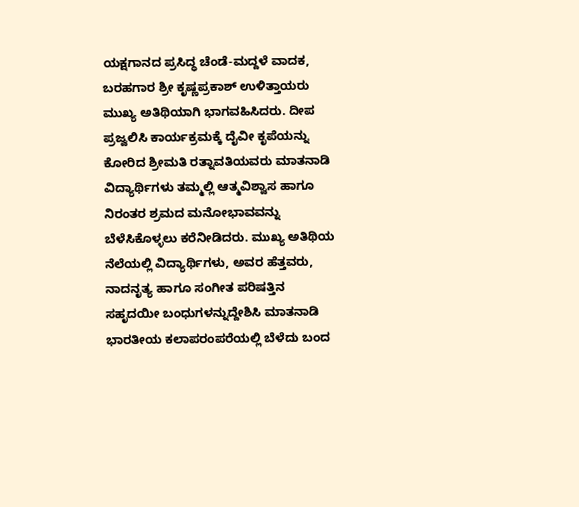ಯಕ್ಷಗಾನದ ಪ್ರಸಿದ್ಧ ಚೆಂಡೆ-ಮದ್ದಳೆ ವಾದಕ, ಬರಹಗಾರ ಶ್ರೀ ಕೃಷ್ಣಪ್ರಕಾಶ್ ಉಳಿತ್ತಾಯರು ಮುಖ್ಯ ಅತಿಥಿಯಾಗಿ ಭಾಗವಹಿಸಿದರು. ದೀಪ ಪ್ರಜ್ವಲಿಸಿ ಕಾರ್ಯಕ್ರಮಕ್ಕೆ ದೈವೀ ಕೃಪೆಯನ್ನು ಕೋರಿದ ಶ್ರೀಮತಿ ರತ್ನಾವತಿಯವರು ಮಾತನಾಡಿ ವಿದ್ಯಾರ್ಥಿಗಳು ತಮ್ಮಲ್ಲಿ ಆತ್ಮವಿಶ್ವಾಸ ಹಾಗೂ ನಿರಂತರ ಶ್ರಮದ ಮನೋಭಾವವನ್ನು ಬೆಳೆಸಿಕೊಳ್ಳಲು ಕರೆನೀಡಿದರು. ಮುಖ್ಯ ಅತಿಥಿಯ ನೆಲೆಯಲ್ಲಿ ವಿದ್ಯಾರ್ಥಿಗಳು, ಅವರ ಹೆತ್ತವರು, ನಾದನೃತ್ಯ ಹಾಗೂ ಸಂಗೀತ ಪರಿಷತ್ತಿನ ಸಹೃದಯೀ ಬಂಧುಗಳನ್ನುದ್ದೇಶಿಸಿ ಮಾತನಾಡಿ ಭಾರತೀಯ ಕಲಾಪರಂಪರೆಯಲ್ಲಿ ಬೆಳೆದು ಬಂದ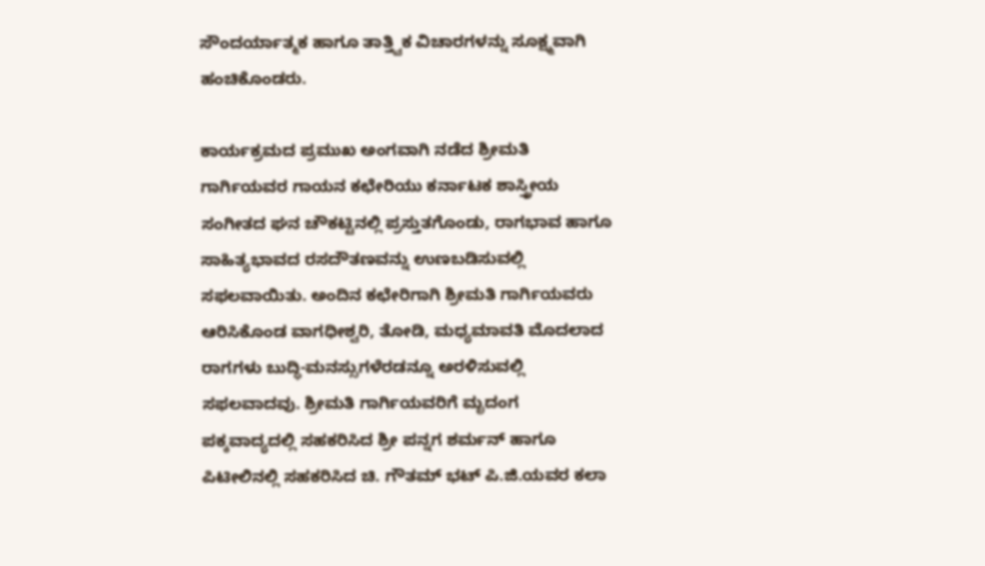ಸೌಂದರ್ಯಾತ್ಮಕ ಹಾಗೂ ತಾತ್ತ್ವಿಕ ವಿಚಾರಗಳನ್ನು ಸೂಕ್ಷ್ಮವಾಗಿ ಹಂಚಿಕೊಂಡರು.

ಕಾರ್ಯಕ್ರಮದ ಪ್ರಮುಖ ಅಂಗವಾಗಿ ನಡೆದ ಶ್ರೀಮತಿ ಗಾರ್ಗಿಯವರ ಗಾಯನ ಕಛೇರಿಯು ಕರ್ನಾಟಕ ಶಾಸ್ತ್ರೀಯ ಸಂಗೀತದ ಘನ ಚೌಕಟ್ಟಿನಲ್ಲಿ ಪ್ರಸ್ತುತಗೊಂಡು, ರಾಗಭಾವ ಹಾಗೂ ಸಾಹಿತ್ಯಭಾವದ ರಸದೌತಣವನ್ನು ಉಣಬಡಿಸುವಲ್ಲಿ ಸಫಲವಾಯಿತು. ಅಂದಿನ ಕಛೇರಿಗಾಗಿ ಶ್ರೀಮತಿ ಗಾರ್ಗಿಯವರು ಆರಿಸಿಕೊಂಡ ವಾಗಧೀಶ್ವರಿ, ತೋಡಿ, ಮಧ್ಯಮಾವತಿ ಮೊದಲಾದ ರಾಗಗಳು ಬುದ್ಧಿ-ಮನಸ್ಸುಗಳೆರಡನ್ನೂ ಅರಳಿಸುವಲ್ಲಿ ಸಫಲವಾದವು. ಶ್ರೀಮತಿ ಗಾರ್ಗಿಯವರಿಗೆ ಮೃದಂಗ ಪಕ್ಕವಾದ್ಯದಲ್ಲಿ ಸಹಕರಿಸಿದ ಶ್ರೀ ಪನ್ನಗ ಶರ್ಮನ್ ಹಾಗೂ ಪಿಟೀಲಿನಲ್ಲಿ ಸಹಕರಿಸಿದ ಚಿ. ಗೌತಮ್ ಭಟ್ ಪಿ.ಜಿ.ಯವರ ಕಲಾ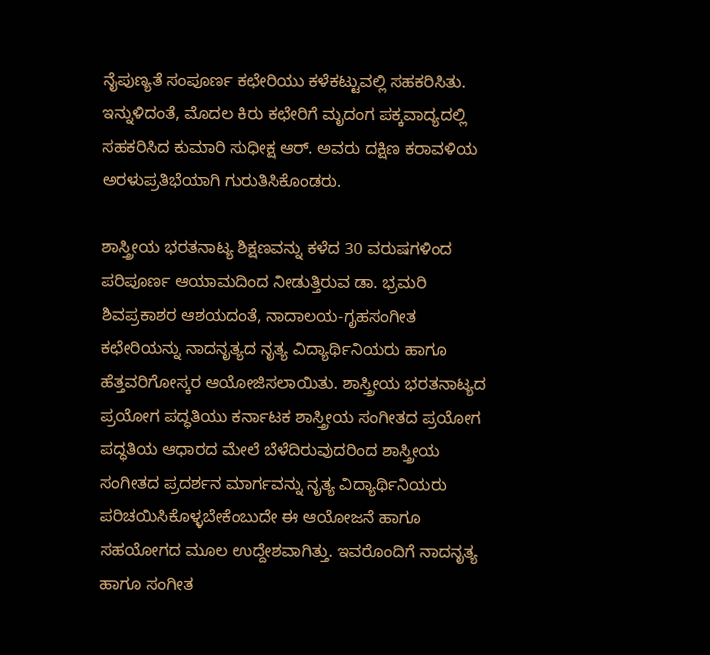ನೈಪುಣ್ಯತೆ ಸಂಪೂರ್ಣ ಕಛೇರಿಯು ಕಳೆಕಟ್ಟುವಲ್ಲಿ ಸಹಕರಿಸಿತು. ಇನ್ನುಳಿದಂತೆ, ಮೊದಲ ಕಿರು ಕಛೇರಿಗೆ ಮೃದಂಗ ಪಕ್ಕವಾದ್ಯದಲ್ಲಿ ಸಹಕರಿಸಿದ ಕುಮಾರಿ ಸುಧೀಕ್ಷ ಆರ್. ಅವರು ದಕ್ಷಿಣ ಕರಾವಳಿಯ ಅರಳುಪ್ರತಿಭೆಯಾಗಿ ಗುರುತಿಸಿಕೊಂಡರು.

ಶಾಸ್ತ್ರೀಯ ಭರತನಾಟ್ಯ ಶಿಕ್ಷಣವನ್ನು ಕಳೆದ 30 ವರುಷಗಳಿಂದ ಪರಿಪೂರ್ಣ ಆಯಾಮದಿಂದ ನೀಡುತ್ತಿರುವ ಡಾ. ಭ್ರಮರಿ ಶಿವಪ್ರಕಾಶರ ಆಶಯದಂತೆ, ನಾದಾಲಯ-ಗೃಹಸಂಗೀತ ಕಛೇರಿಯನ್ನು ನಾದನೃತ್ಯದ ನೃತ್ಯ ವಿದ್ಯಾರ್ಥಿನಿಯರು ಹಾಗೂ ಹೆತ್ತವರಿಗೋಸ್ಕರ ಆಯೋಜಿಸಲಾಯಿತು. ಶಾಸ್ತ್ರೀಯ ಭರತನಾಟ್ಯದ ಪ್ರಯೋಗ ಪದ್ಧತಿಯು ಕರ್ನಾಟಕ ಶಾಸ್ತ್ರೀಯ ಸಂಗೀತದ ಪ್ರಯೋಗ ಪದ್ಧತಿಯ ಆಧಾರದ ಮೇಲೆ ಬೆಳೆದಿರುವುದರಿಂದ ಶಾಸ್ತ್ರೀಯ ಸಂಗೀತದ ಪ್ರದರ್ಶನ ಮಾರ್ಗವನ್ನು ನೃತ್ಯ ವಿದ್ಯಾರ್ಥಿನಿಯರು ಪರಿಚಯಿಸಿಕೊಳ್ಳಬೇಕೆಂಬುದೇ ಈ ಆಯೋಜನೆ ಹಾಗೂ ಸಹಯೋಗದ ಮೂಲ ಉದ್ದೇಶವಾಗಿತ್ತು. ಇವರೊಂದಿಗೆ ನಾದನೃತ್ಯ ಹಾಗೂ ಸಂಗೀತ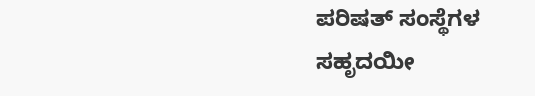ಪರಿಷತ್ ಸಂಸ್ಥೆಗಳ ಸಹೃದಯೀ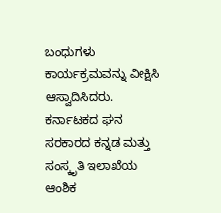ಬಂಧುಗಳು ಕಾರ್ಯಕ್ರಮವನ್ನು ವೀಕ್ಷಿಸಿ ಆಸ್ವಾದಿಸಿದರು. ಕರ್ನಾಟಕದ ಘನ ಸರಕಾರದ ಕನ್ನಡ ಮತ್ತು ಸಂಸ್ಕೃತಿ ಇಲಾಖೆಯ ಆಂಶಿಕ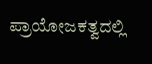ಪ್ರಾಯೋಜಕತ್ವದಲ್ಲಿ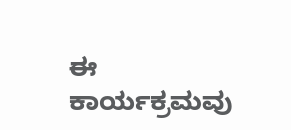ಈ ಕಾರ್ಯಕ್ರಮವು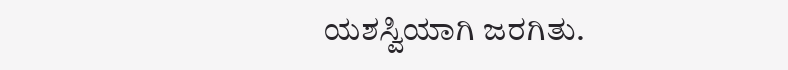ಯಶಸ್ವಿಯಾಗಿ ಜರಗಿತು.